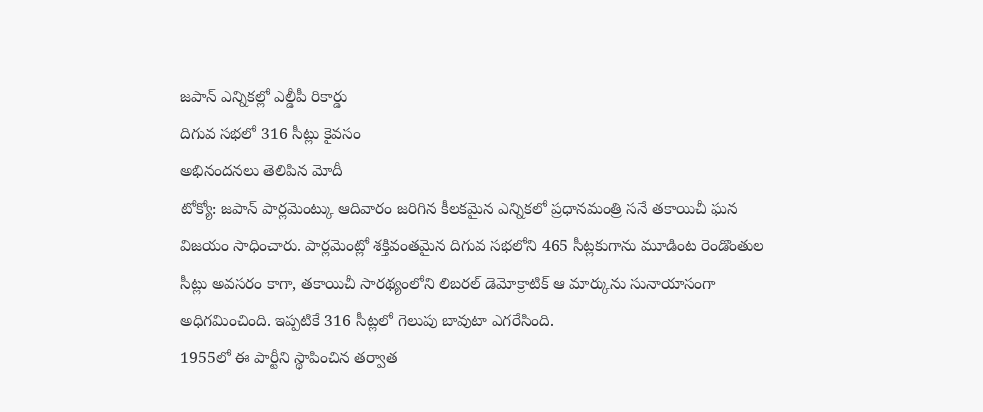జపాన్ ఎన్నికల్లో ఎల్డీపీ రికార్డు
దిగువ సభలో 316 సీట్లు కైవసం
అభినందనలు తెలిపిన మోదీ
టోక్యో: జపాన్ పార్లమెంట్కు ఆదివారం జరిగిన కీలకమైన ఎన్నికలో ప్రధానమంత్రి సనే తకాయిచీ ఘన విజయం సాధించారు. పార్లమెంట్లో శక్తివంతమైన దిగువ సభలోని 465 సీట్లకుగాను మూడింట రెండొంతుల సీట్లు అవసరం కాగా, తకాయిచీ సారథ్యంలోని లిబరల్ డెమోక్రాటిక్ ఆ మార్కును సునాయాసంగా అధిగమించింది. ఇప్పటికే 316 సీట్లలో గెలుపు బావుటా ఎగరేసింది.
1955లో ఈ పార్టీని స్థాపించిన తర్వాత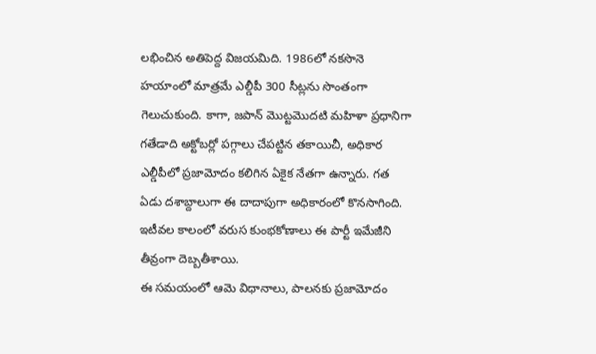లభించిన అతిపెద్ద విజయమిది. 1986లో నకసొనె హయాంలో మాత్రమే ఎల్డీపీ 300 సీట్లను సొంతంగా గెలుచుకుంది. కాగా, జపాన్ మొట్టమొదటి మహిళా ప్రధానిగా గతేడాది అక్టోబర్లో పగ్గాలు చేపట్టిన తకాయిచీ, అధికార ఎల్డీపీలో ప్రజామోదం కలిగిన ఏకైక నేతగా ఉన్నారు. గత ఏడు దశాబ్దాలుగా ఈ దాదాపుగా అధికారంలో కొనసాగింది. ఇటీవల కాలంలో వరుస కుంభకోణాలు ఈ పార్టీ ఇమేజీని తీవ్రంగా దెబ్బతీశాయి.
ఈ సమయంలో ఆమె విధానాలు, పాలనకు ప్రజామోదం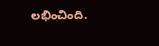లభించింది.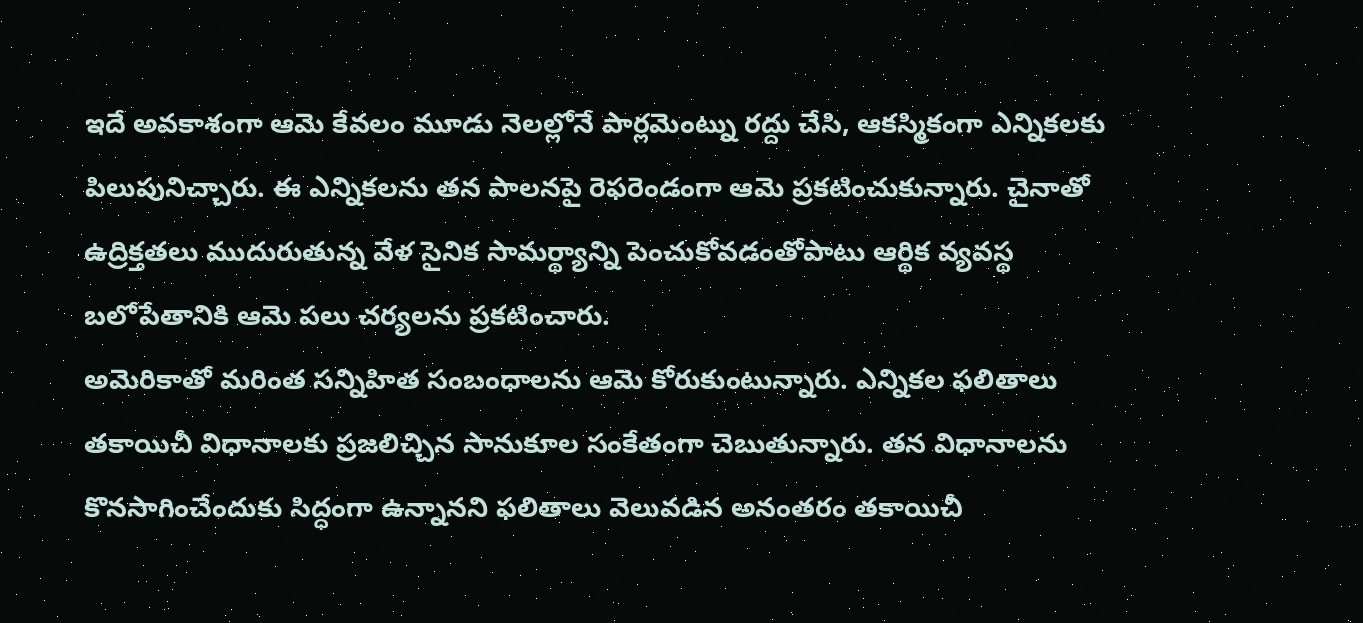ఇదే అవకాశంగా ఆమె కేవలం మూడు నెలల్లోనే పార్లమెంట్ను రద్దు చేసి, ఆకస్మికంగా ఎన్నికలకు పిలుపునిచ్చారు. ఈ ఎన్నికలను తన పాలనపై రెఫరెండంగా ఆమె ప్రకటించుకున్నారు. చైనాతో ఉద్రిక్తతలు ముదురుతున్న వేళ సైనిక సామర్థ్యాన్ని పెంచుకోవడంతోపాటు ఆర్థిక వ్యవస్థ బలోపేతానికి ఆమె పలు చర్యలను ప్రకటించారు.
అమెరికాతో మరింత సన్నిహిత సంబంధాలను ఆమె కోరుకుంటున్నారు. ఎన్నికల ఫలితాలు తకాయిచీ విధానాలకు ప్రజలిచ్చిన సానుకూల సంకేతంగా చెబుతున్నారు. తన విధానాలను కొనసాగించేందుకు సిద్ధంగా ఉన్నానని ఫలితాలు వెలువడిన అనంతరం తకాయిచీ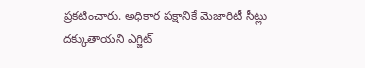ప్రకటించారు. అధికార పక్షానికే మెజారిటీ సీట్లు దక్కుతాయని ఎగ్జిట్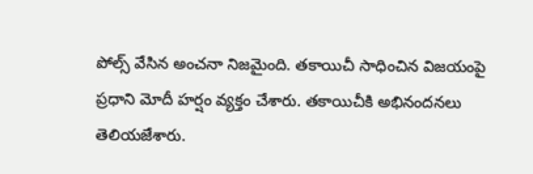పోల్స్ వేసిన అంచనా నిజమైంది. తకాయిచీ సాధించిన విజయంపై ప్రధాని మోదీ హర్షం వ్యక్తం చేశారు. తకాయిచీకి అభినందనలు తెలియజేశారు.